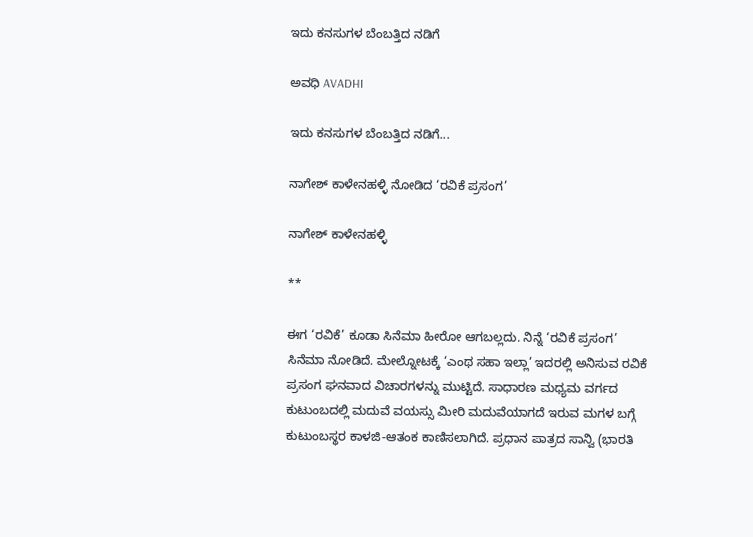ಇದು ಕನಸುಗಳ ಬೆಂಬತ್ತಿದ ನಡಿಗೆ‍

ಅವಧಿ AVADHI

ಇದು ಕನಸುಗಳ ಬೆಂಬತ್ತಿದ ನಡಿಗೆ...

ನಾಗೇಶ್ ಕಾಳೇನಹಳ್ಳಿ ನೋಡಿದ ‘ರವಿಕೆ ಪ್ರಸಂಗ’

ನಾಗೇಶ್ ಕಾಳೇನಹಳ್ಳಿ

**

ಈಗ ‘ರವಿಕೆ’ ಕೂಡಾ ಸಿನೆಮಾ ಹೀರೋ ಆಗಬಲ್ಲದು. ನಿನ್ನೆ ‘ರವಿಕೆ ಪ್ರಸಂಗ’ ಸಿನೆಮಾ ನೋಡಿದೆ. ಮೇಲ್ನೋಟಕ್ಕೆ ‘ಎಂಥ ಸಹಾ ಇಲ್ಲಾ’ ಇದರಲ್ಲಿ ಅನಿಸುವ ರವಿಕೆ ಪ್ರಸಂಗ ಘನವಾದ ವಿಚಾರಗಳನ್ನು ಮುಟ್ಟಿದೆ. ಸಾಧಾರಣ ಮಧ್ಯಮ ವರ್ಗದ ಕುಟುಂಬದಲ್ಲಿ ಮದುವೆ ವಯಸ್ಸು ಮೀರಿ ಮದುವೆಯಾಗದೆ ಇರುವ ಮಗಳ ಬಗ್ಗೆ ಕುಟುಂಬಸ್ಥರ ಕಾಳಜಿ-ಆತಂಕ ಕಾಣಿಸಲಾಗಿದೆ. ಪ್ರಧಾನ ಪಾತ್ರದ ಸಾನ್ವಿ (ಭಾರತಿ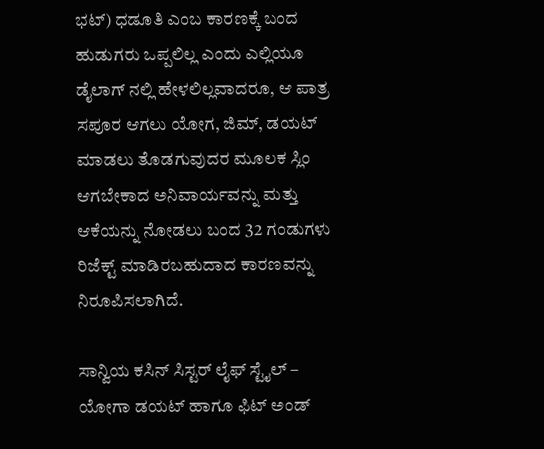ಭಟ್) ಧಡೂತಿ ಎಂಬ ಕಾರಣಕ್ಕೆ ಬಂದ ಹುಡುಗರು ಒಪ್ಪಲಿಲ್ಲ ಎಂದು ಎಲ್ಲಿಯೂ ಡೈಲಾಗ್ ನಲ್ಲಿ ಹೇಳಲಿಲ್ಲವಾದರೂ, ಆ ಪಾತ್ರ ಸಪೂರ ಆಗಲು ಯೋಗ, ಜಿಮ್, ಡಯಟ್ ಮಾಡಲು ತೊಡಗುವುದರ ಮೂಲಕ ಸ್ಲಿಂ ಆಗಬೇಕಾದ ಅನಿವಾರ್ಯವನ್ನು ಮತ್ತು ಆಕೆಯನ್ನು ನೋಡಲು ಬಂದ 32 ಗಂಡುಗಳು ರಿಜೆಕ್ಟ್ ಮಾಡಿರಬಹುದಾದ ಕಾರಣವನ್ನು ನಿರೂಪಿಸಲಾಗಿದೆ.

ಸಾನ್ವಿಯ ಕಸಿನ್ ಸಿಸ್ಟರ್ ಲೈಫ್ ಸ್ಟೈಲ್ – ಯೋಗಾ ಡಯಟ್ ಹಾಗೂ ಫಿಟ್ ಅಂಡ್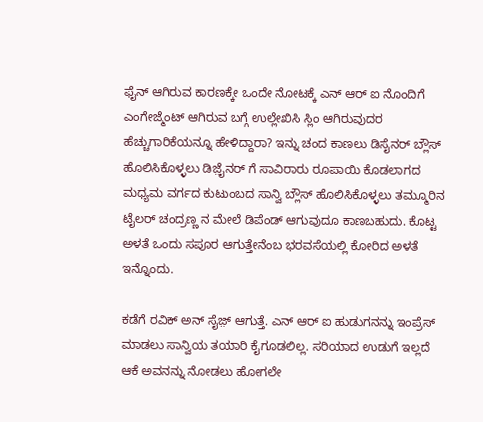ಫೈನ್ ಆಗಿರುವ ಕಾರಣಕ್ಕೇ ಒಂದೇ ನೋಟಕ್ಕೆ ಎನ್ ಆರ್ ಐ ನೊಂದಿಗೆ ಎಂಗೇಜ್ಮೆಂಟ್ ಆಗಿರುವ ಬಗ್ಗೆ ಉಲ್ಲೇಖಿಸಿ ಸ್ಲಿಂ ಆಗಿರುವುದರ ಹೆಚ್ಚುಗಾರಿಕೆಯನ್ನೂ ಹೇಳಿದ್ದಾರಾ? ಇನ್ನು ಚಂದ ಕಾಣಲು ಡಿಸೈನರ್ ಬ್ಲೌಸ್ ಹೊಲಿಸಿಕೊಳ್ಳಲು ಡಿಜ಼ೈನರ್ ಗೆ ಸಾವಿರಾರು ರೂಪಾಯಿ ಕೊಡಲಾಗದ ಮಧ್ಯಮ ವರ್ಗದ ಕುಟುಂಬದ ಸಾನ್ವಿ ಬ್ಲೌಸ್ ಹೊಲಿಸಿಕೊಳ್ಳಲು ತಮ್ಮೂರಿನ ಟೈಲರ್ ಚಂದ್ರಣ್ಣ ನ ಮೇಲೆ ಡಿಪೆಂಡ್ ಆಗುವುದೂ ಕಾಣಬಹುದು. ಕೊಟ್ಟ ಅಳತೆ ಒಂದು ಸಪೂರ ಆಗುತ್ತೇನೆಂಬ ಭರವಸೆಯಲ್ಲಿ ಕೋರಿದ ಅಳತೆ ಇನ್ನೊಂದು.

ಕಡೆಗೆ ರವಿಕ್ ಅನ್ ಸೈಜ಼್ ಆಗುತ್ತೆ. ಎನ್ ಆರ್ ಐ ಹುಡುಗನನ್ನು ಇಂಪ್ರೆಸ್ ಮಾಡಲು ಸಾನ್ವಿಯ ತಯಾರಿ ಕೈಗೂಡಲಿಲ್ಲ. ಸರಿಯಾದ ಉಡುಗೆ ಇಲ್ಲದೆ ಆಕೆ ಅವನನ್ನು ನೋಡಲು ಹೋಗಲೇ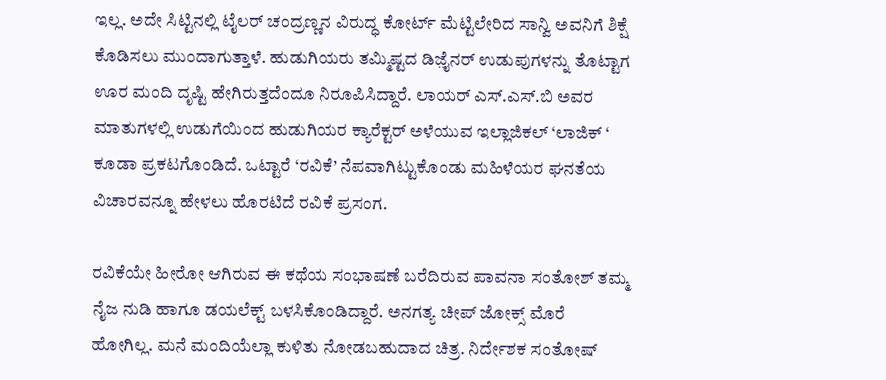ಇಲ್ಲ. ಅದೇ ಸಿಟ್ಟಿನಲ್ಲಿ ಟೈಲರ್ ಚಂದ್ರಣ್ಣನ ವಿರುದ್ಧ ಕೋರ್ಟ್ ಮೆಟ್ಟಿಲೇರಿದ ಸಾನ್ವಿ ಅವನಿಗೆ ಶಿಕ್ಷೆ ಕೊಡಿಸಲು ಮುಂದಾಗುತ್ತಾಳೆ. ಹುಡುಗಿಯರು ತಮ್ಮಿಷ್ಟದ ಡಿಜ಼ೈನರ್ ಉಡುಪುಗಳನ್ನು ತೊಟ್ಟಾಗ ಊರ ಮಂದಿ ದೃಷ್ಟಿ ಹೇಗಿರುತ್ತದೆಂದೂ ನಿರೂಪಿಸಿದ್ದಾರೆ. ಲಾಯರ್ ಎಸ್.ಎಸ್.ಬಿ ಅವರ ಮಾತುಗಳಲ್ಲಿ ಉಡುಗೆಯಿಂದ ಹುಡುಗಿಯರ ಕ್ಯಾರೆಕ್ಟರ್ ಅಳೆಯುವ ಇಲ್ಲಾಜಿಕಲ್ ‘ಲಾಜಿಕ್ ‘ ಕೂಡಾ ಪ್ರಕಟಗೊಂಡಿದೆ. ಒಟ್ಟಾರೆ ‘ರವಿಕೆ’ ನೆಪವಾಗಿಟ್ಟುಕೊಂಡು ಮಹಿಳೆಯರ ಘನತೆಯ ವಿಚಾರವನ್ನೂ ಹೇಳಲು ಹೊರಟಿದೆ ರವಿಕೆ ಪ್ರಸಂಗ.

ರವಿಕೆಯೇ ಹೀರೋ ಆಗಿರುವ ಈ ಕಥೆಯ ಸಂಭಾಷಣೆ ಬರೆದಿರುವ ಪಾವನಾ ಸಂತೋಶ್ ತಮ್ಮ ನೈಜ ನುಡಿ ಹಾಗೂ ಡಯಲೆಕ್ಟ್ ಬಳಸಿಕೊಂಡಿದ್ದಾರೆ. ಅನಗತ್ಯ ಚೀಪ್ ಜೋಕ್ಸ್ ಮೊರೆ ಹೋಗಿಲ್ಲ. ಮನೆ ಮಂದಿಯೆಲ್ಲಾ ಕುಳಿತು ನೋಡಬಹುದಾದ ಚಿತ್ರ. ನಿರ್ದೇಶಕ ಸಂತೋಷ್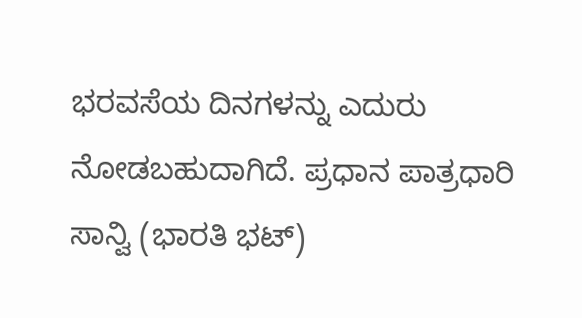ಭರವಸೆಯ ದಿನಗಳನ್ನು ಎದುರು ನೋಡಬಹುದಾಗಿದೆ. ಪ್ರಧಾನ ಪಾತ್ರಧಾರಿ ಸಾನ್ವಿ (ಭಾರತಿ ಭಟ್)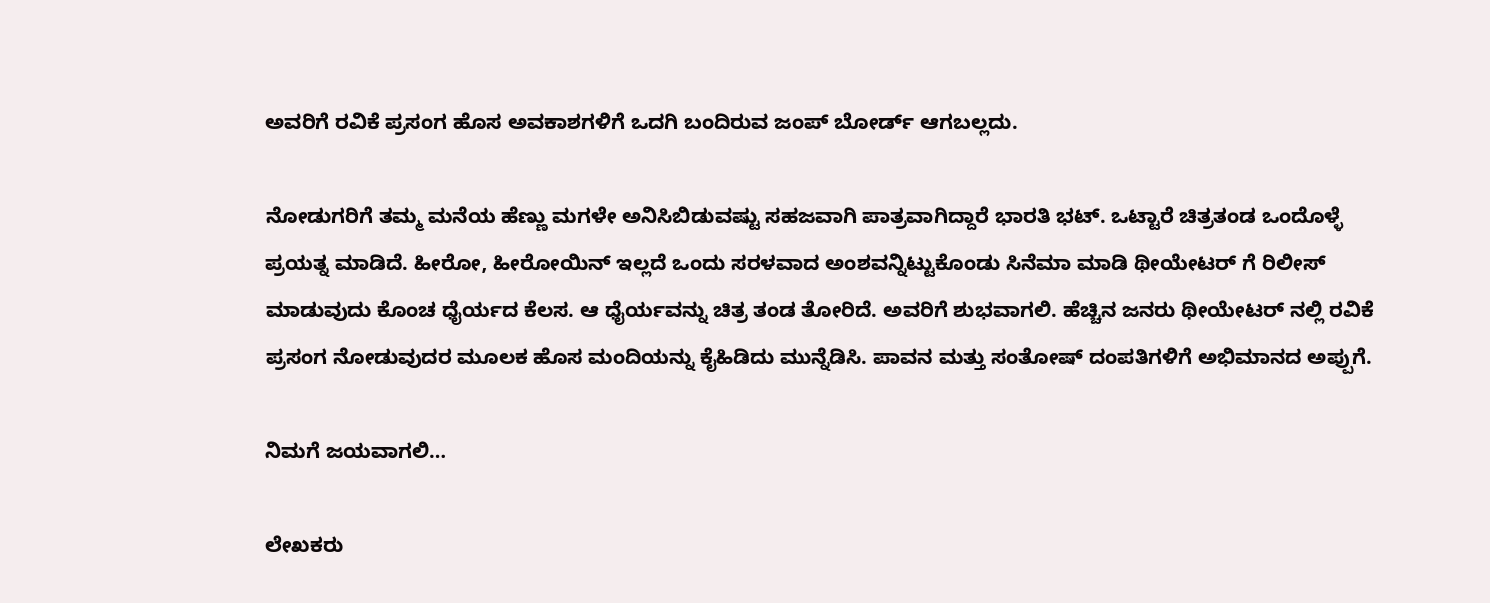ಅವರಿಗೆ ರವಿಕೆ ಪ್ರಸಂಗ ಹೊಸ ಅವಕಾಶಗಳಿಗೆ ಒದಗಿ ಬಂದಿರುವ ಜಂಪ್ ಬೋರ್ಡ್ ಆಗಬಲ್ಲದು.

ನೋಡುಗರಿಗೆ ತಮ್ಮ ಮನೆಯ ಹೆಣ್ಣು ಮಗಳೇ ಅನಿಸಿಬಿಡುವಷ್ಟು ಸಹಜವಾಗಿ ಪಾತ್ರವಾಗಿದ್ದಾರೆ ಭಾರತಿ ಭಟ್. ಒಟ್ಟಾರೆ ಚಿತ್ರತಂಡ ಒಂದೊಳ್ಳೆ ಪ್ರಯತ್ನ ಮಾಡಿದೆ. ಹೀರೋ, ಹೀರೋಯಿನ್ ಇಲ್ಲದೆ ಒಂದು ಸರಳವಾದ ಅಂಶವನ್ನಿಟ್ಟುಕೊಂಡು ಸಿನೆಮಾ ಮಾಡಿ ಥೀಯೇಟರ್ ಗೆ ರಿಲೀಸ್ ಮಾಡುವುದು ಕೊಂಚ ಧೈರ್ಯದ ಕೆಲಸ. ಆ ಧೈರ್ಯವನ್ನು ಚಿತ್ರ ತಂಡ ತೋರಿದೆ. ಅವರಿಗೆ ಶುಭವಾಗಲಿ. ಹೆಚ್ಚಿನ ಜನರು ಥೀಯೇಟರ್ ನಲ್ಲಿ ರವಿಕೆ ಪ್ರಸಂಗ ನೋಡುವುದರ ಮೂಲಕ ಹೊಸ ಮಂದಿಯನ್ನು ಕೈಹಿಡಿದು ಮುನ್ನೆಡಿಸಿ. ಪಾವನ ಮತ್ತು ಸಂತೋಷ್ ದಂಪತಿಗಳಿಗೆ ಅಭಿಮಾನದ ಅಪ್ಪುಗೆ.

ನಿಮಗೆ ಜಯವಾಗಲಿ…

ಲೇಖಕರು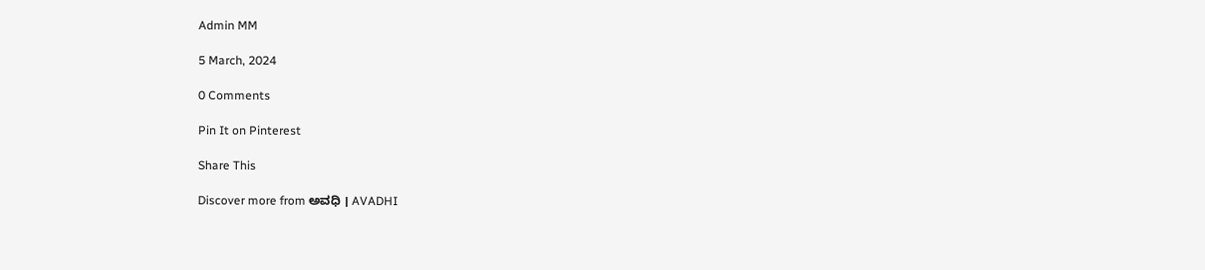Admin MM

5 March, 2024

0 Comments

Pin It on Pinterest

Share This

Discover more from ಅವಧಿ । AVADHI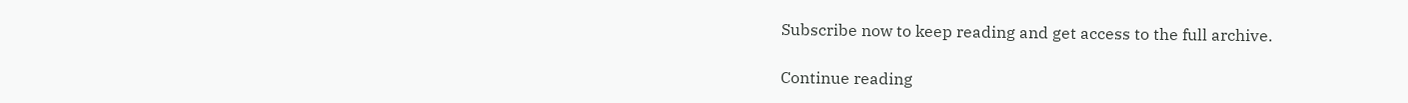Subscribe now to keep reading and get access to the full archive.

Continue reading